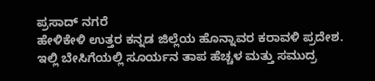ಪ್ರಸಾದ್ ನಗರೆ
ಹೇಳಿಕೇಳಿ ಉತ್ತರ ಕನ್ನಡ ಜಿಲ್ಲೆಯ ಹೊನ್ನಾವರ ಕರಾವಳಿ ಪ್ರದೇಶ. ಇಲ್ಲಿ ಬೇಸಿಗೆಯಲ್ಲಿ ಸೂರ್ಯನ ತಾಪ ಹೆಚ್ಚಳ ಮತ್ತು ಸಮುದ್ರ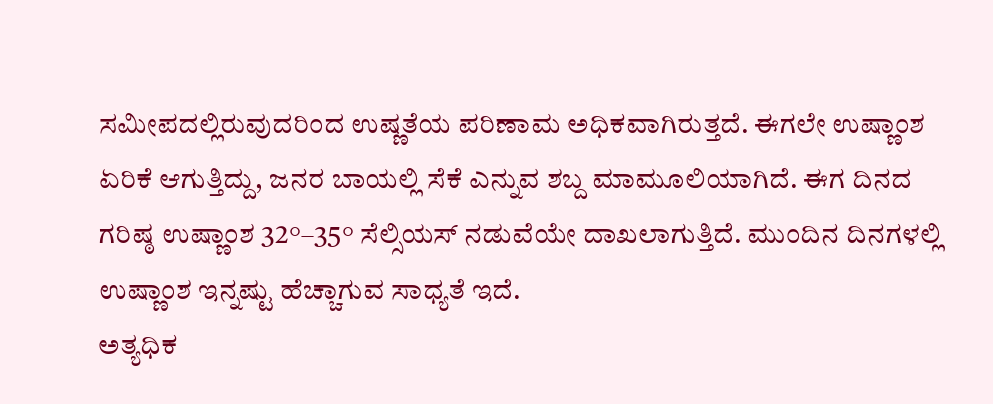ಸಮೀಪದಲ್ಲಿರುವುದರಿಂದ ಉಷ್ಣತೆಯ ಪರಿಣಾಮ ಅಧಿಕವಾಗಿರುತ್ತದೆ. ಈಗಲೇ ಉಷ್ಣಾಂಶ ಏರಿಕೆ ಆಗುತ್ತಿದ್ದು, ಜನರ ಬಾಯಲ್ಲಿ ಸೆಕೆ ಎನ್ನುವ ಶಬ್ದ ಮಾಮೂಲಿಯಾಗಿದೆ. ಈಗ ದಿನದ ಗರಿಷ್ಠ ಉಷ್ಣಾಂಶ 32°–35° ಸೆಲ್ಸಿಯಸ್ ನಡುವೆಯೇ ದಾಖಲಾಗುತ್ತಿದೆ. ಮುಂದಿನ ದಿನಗಳಲ್ಲಿ ಉಷ್ಣಾಂಶ ಇನ್ನಷ್ಟು ಹೆಚ್ಚಾಗುವ ಸಾಧ್ಯತೆ ಇದೆ.
ಅತ್ಯಧಿಕ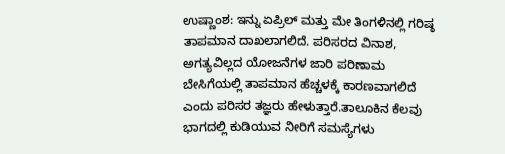ಉಷ್ಣಾಂಶ: ಇನ್ನು ಏಪ್ರಿಲ್ ಮತ್ತು ಮೇ ತಿಂಗಳಿನಲ್ಲಿ ಗರಿಷ್ಠ ತಾಪಮಾನ ದಾಖಲಾಗಲಿದೆ. ಪರಿಸರದ ವಿನಾಶ, ಅಗತ್ಯವಿಲ್ಲದ ಯೋಜನೆಗಳ ಜಾರಿ ಪರಿಣಾಮ ಬೇಸಿಗೆಯಲ್ಲಿ ತಾಪಮಾನ ಹೆಚ್ಚಳಕ್ಕೆ ಕಾರಣವಾಗಲಿದೆ ಎಂದು ಪರಿಸರ ತಜ್ಞರು ಹೇಳುತ್ತಾರೆ.ತಾಲೂಕಿನ ಕೆಲವು ಭಾಗದಲ್ಲಿ ಕುಡಿಯುವ ನೀರಿಗೆ ಸಮಸ್ಯೆಗಳು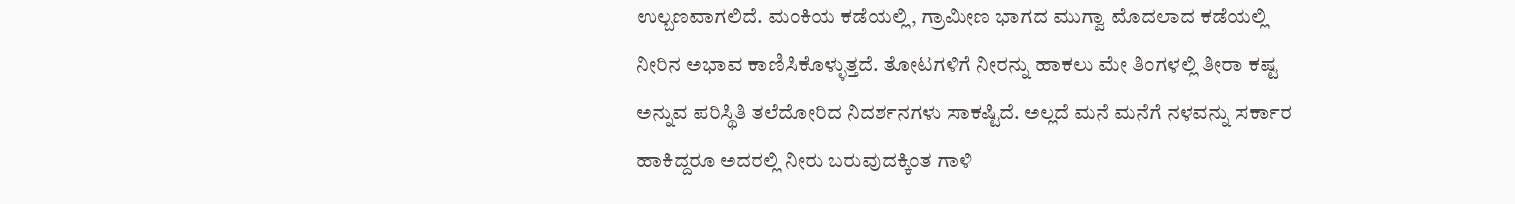ಉಲ್ಬಣವಾಗಲಿದೆ. ಮಂಕಿಯ ಕಡೆಯಲ್ಲಿ, ಗ್ರಾಮೀಣ ಭಾಗದ ಮುಗ್ವಾ ಮೊದಲಾದ ಕಡೆಯಲ್ಲಿ ನೀರಿನ ಅಭಾವ ಕಾಣಿಸಿಕೊಳ್ಳುತ್ತದೆ. ತೋಟಗಳಿಗೆ ನೀರನ್ನು ಹಾಕಲು ಮೇ ತಿಂಗಳಲ್ಲಿ ತೀರಾ ಕಷ್ಟ ಅನ್ನುವ ಪರಿಸ್ಥಿತಿ ತಲೆದೋರಿದ ನಿದರ್ಶನಗಳು ಸಾಕಷ್ಟಿದೆ. ಅಲ್ಲದೆ ಮನೆ ಮನೆಗೆ ನಳವನ್ನು ಸರ್ಕಾರ ಹಾಕಿದ್ದರೂ ಅದರಲ್ಲಿ ನೀರು ಬರುವುದಕ್ಕಿಂತ ಗಾಳಿ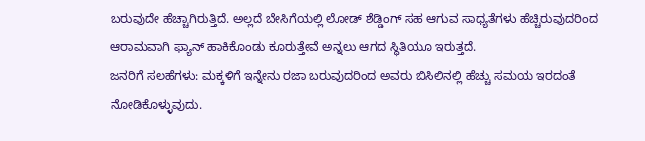ಬರುವುದೇ ಹೆಚ್ಚಾಗಿರುತ್ತಿದೆ. ಅಲ್ಲದೆ ಬೇಸಿಗೆಯಲ್ಲಿ ಲೋಡ್ ಶೆಡ್ಡಿಂಗ್ ಸಹ ಆಗುವ ಸಾಧ್ಯತೆಗಳು ಹೆಚ್ಚಿರುವುದರಿಂದ ಆರಾಮವಾಗಿ ಫ್ಯಾನ್ ಹಾಕಿಕೊಂಡು ಕೂರುತ್ತೇವೆ ಅನ್ನಲು ಆಗದ ಸ್ಥಿತಿಯೂ ಇರುತ್ತದೆ.
ಜನರಿಗೆ ಸಲಹೆಗಳು: ಮಕ್ಕಳಿಗೆ ಇನ್ನೇನು ರಜಾ ಬರುವುದರಿಂದ ಅವರು ಬಿಸಿಲಿನಲ್ಲಿ ಹೆಚ್ಚು ಸಮಯ ಇರದಂತೆ ನೋಡಿಕೊಳ್ಳುವುದು.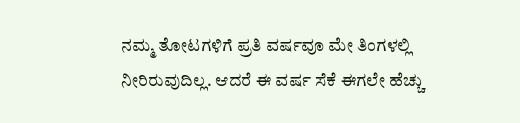ನಮ್ಮ ತೋಟಗಳಿಗೆ ಪ್ರತಿ ವರ್ಷವೂ ಮೇ ತಿಂಗಳಲ್ಲಿ ನೀರಿರುವುದಿಲ್ಲ. ಆದರೆ ಈ ವರ್ಷ ಸೆಕೆ ಈಗಲೇ ಹೆಚ್ಚು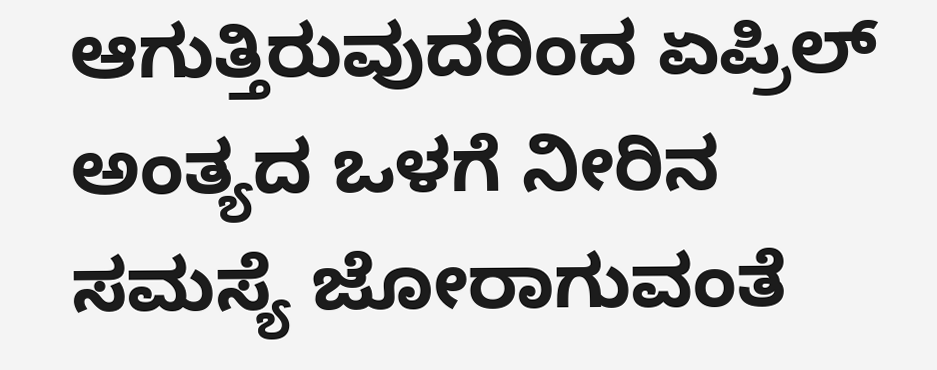ಆಗುತ್ತಿರುವುದರಿಂದ ಏಪ್ರಿಲ್ ಅಂತ್ಯದ ಒಳಗೆ ನೀರಿನ ಸಮಸ್ಯೆ ಜೋರಾಗುವಂತೆ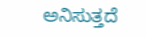ಅನಿಸುತ್ತದೆ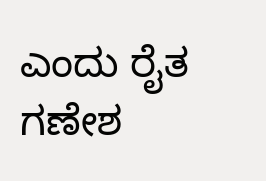ಎಂದು ರೈತ ಗಣೇಶ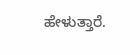ಹೇಳುತ್ತಾರೆ.